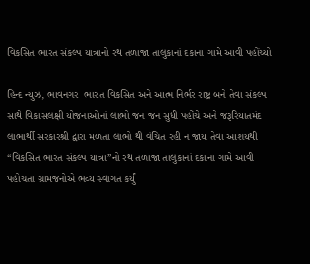વિકસિત ભારત સંકલ્પ યાત્રાનો રથ તળાજા તાલુકાનાં દકાના ગામે આવી પહોંચ્યો

હિન્દ ન્યુઝ, ભાવનગર  ભારત વિકસિત અને આત્મ નિર્ભર રાષ્ટ્ર બને તેવા સંકલ્પ સાથે વિકાસલક્ષી યોજનાઓનાં લાભો જન જન સુધી પહોંચે અને જરૂરિયાતમંદ લાભાર્થી સરકારશ્રી દ્વારા મળતા લાભો થી વંચિત રહી ન જાય તેવા આશયથી “વિકસિત ભારત સંકલ્પ યાત્રા”નો રથ તળાજા તાલુકાનાં દકાના ગામે આવી પહોચતા ગ્રામજનોએ ભવ્ય સ્વાગત કર્યું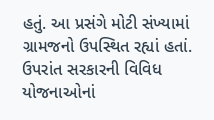હતું. આ પ્રસંગે મોટી સંખ્યામાં ગ્રામજનો ઉપસ્થિત રહ્યાં હતાં. ઉપરાંત સરકારની વિવિધ યોજનાઓનાં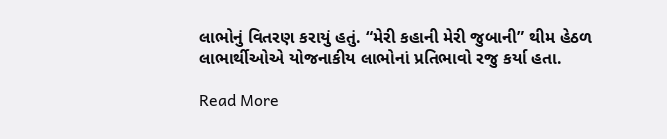લાભોનું વિતરણ કરાયું હતું. “મેરી કહાની મેરી જુબાની” થીમ હેઠળ લાભાર્થીઓએ યોજનાકીય લાભોનાં પ્રતિભાવો રજુ કર્યા હતા.

Read More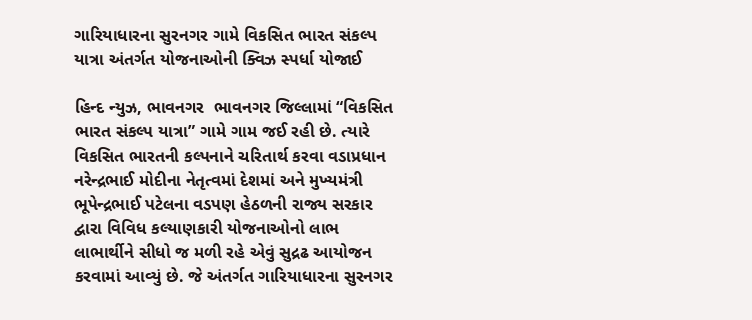ગારિયાધારના સુરનગર ગામે વિકસિત ભારત સંકલ્પ યાત્રા અંતર્ગત યોજનાઓની ક્વિઝ સ્પર્ધા યોજાઈ

હિન્દ ન્યુઝ, ભાવનગર  ભાવનગર જિલ્લામાં “વિકસિત ભારત સંકલ્પ યાત્રા” ગામે ગામ જઈ રહી છે. ત્યારે વિકસિત ભારતની કલ્પનાને ચરિતાર્થ કરવા વડાપ્રધાન નરેન્દ્રભાઈ મોદીના નેતૃત્વમાં દેશમાં અને મુખ્યમંત્રી ભૂપેન્દ્રભાઈ પટેલના વડપણ હેઠળની રાજ્ય સરકાર દ્વારા વિવિધ કલ્યાણકારી યોજનાઓનો લાભ લાભાર્થીને સીધો જ મળી રહે એવું સુદ્રઢ આયોજન કરવામાં આવ્યું છે. જે અંતર્ગત ગારિયાધારના સુરનગર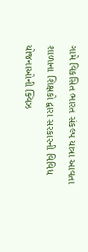ગામે વિકસિત ભારત સંકલ્પ યાત્રા આવતા શાળાના શિક્ષકો દ્વારા સરકારની વિવિધ યોજનાઓની ક્વિઝ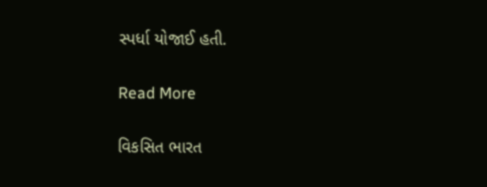સ્પર્ધા યોજાઈ હતી.

Read More

વિકસિત ભારત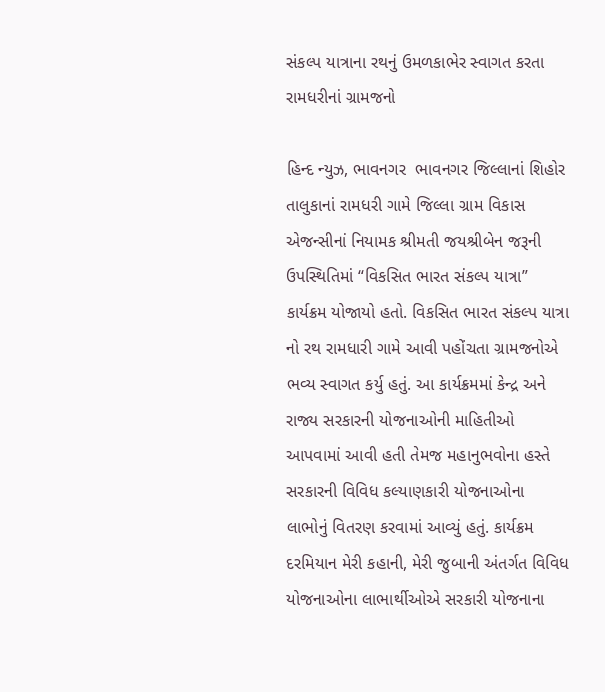સંકલ્પ યાત્રાના રથનું ઉમળકાભેર સ્વાગત કરતા રામધરીનાં ગ્રામજનો

હિન્દ ન્યુઝ, ભાવનગર  ભાવનગર જિલ્લાનાં શિહોર તાલુકાનાં રામધરી ગામે જિલ્લા ગ્રામ વિકાસ એજન્સીનાં નિયામક શ્રીમતી જયશ્રીબેન જરૂની ઉપસ્થિતિમાં “વિકસિત ભારત સંકલ્પ યાત્રા” કાર્યક્રમ યોજાયો હતો. વિકસિત ભારત સંકલ્પ યાત્રા નો રથ રામધારી ગામે આવી પહોંચતા ગ્રામજનોએ ભવ્ય સ્વાગત કર્યુ હતું. આ કાર્યક્રમમાં કેન્દ્ર અને રાજ્ય સરકારની યોજનાઓની માહિતીઓ આપવામાં આવી હતી તેમજ મહાનુભવોના હસ્તે સરકારની વિવિધ કલ્યાણકારી યોજનાઓના લાભોનું વિતરણ કરવામાં આવ્યું હતું. કાર્યક્રમ દરમિયાન મેરી કહાની, મેરી જુબાની અંતર્ગત વિવિધ યોજનાઓના લાભાર્થીઓએ સરકારી યોજનાના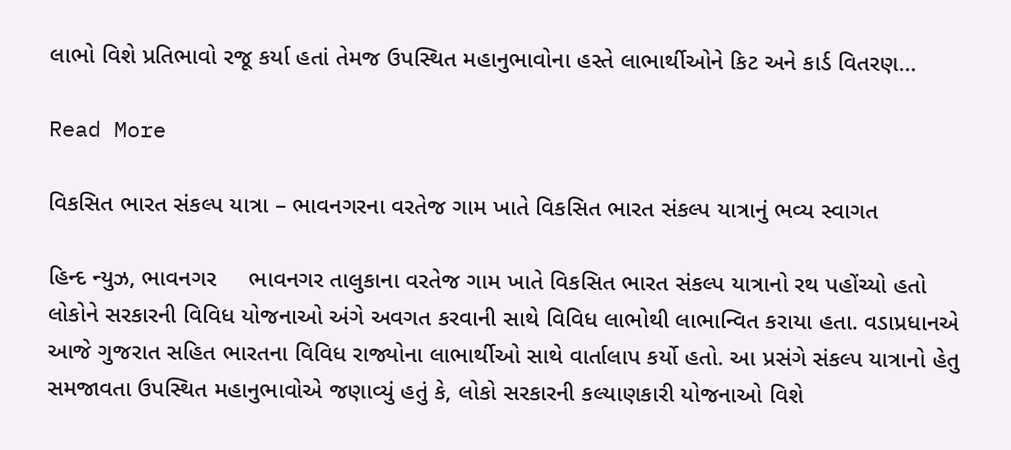લાભો વિશે પ્રતિભાવો રજૂ કર્યા હતાં તેમજ ઉપસ્થિત મહાનુભાવોના હસ્તે લાભાર્થીઓને કિટ અને કાર્ડ વિતરણ…

Read More

વિકસિત ભારત સંકલ્પ યાત્રા – ભાવનગરના વરતેજ ગામ ખાતે વિકસિત ભારત સંકલ્પ યાત્રાનું ભવ્ય સ્વાગત

હિન્દ ન્યુઝ, ભાવનગર     ભાવનગર તાલુકાના વરતેજ ગામ ખાતે વિકસિત ભારત સંકલ્પ યાત્રાનો રથ પહોંચ્યો હતો લોકોને સરકારની વિવિધ યોજનાઓ અંગે અવગત કરવાની સાથે વિવિધ લાભોથી લાભાન્વિત કરાયા હતા. વડાપ્રધાનએ આજે ગુજરાત સહિત ભારતના વિવિધ રાજ્યોના લાભાર્થીઓ સાથે વાર્તાલાપ કર્યો હતો. આ પ્રસંગે સંકલ્પ યાત્રાનો હેતુ સમજાવતા ઉપસ્થિત મહાનુભાવોએ જણાવ્યું હતું કે, લોકો સરકારની કલ્યાણકારી યોજનાઓ વિશે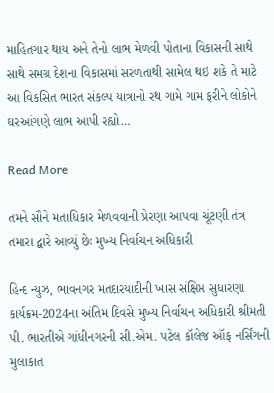માહિતગાર થાય અને તેનો લાભ મેળવી પોતાના વિકાસની સાથે સાથે સમગ્ર દેશના વિકાસમાં સરળતાથી સામેલ થઇ શકે તે માટે આ વિકસિત ભારત સંકલ્પ યાત્રાનો રથ ગામે ગામ ફરીને લોકોને ઘરઆંગણે લાભ આપી રહ્યો…

Read More

તમને સૌને મતાધિકાર મેળવવાની પ્રેરણા આપવા ચૂંટણી તંત્ર તમારા દ્વારે આવ્યું છેઃ મુખ્ય નિર્વાચન અધિકારી

હિન્દ ન્યુઝ, ભાવનગર મતદારયાદીની ખાસ સંક્ષિપ્ત સુધારણા કાર્યક્રમ-2024ના અંતિમ દિવસે મુખ્ય નિર્વાચન અધિકારી શ્રીમતી પી. ભારતીએ ગાંધીનગરની સી.એમ. પટેલ કૉલેજ ઑફ નર્સિંગની મુલાકાત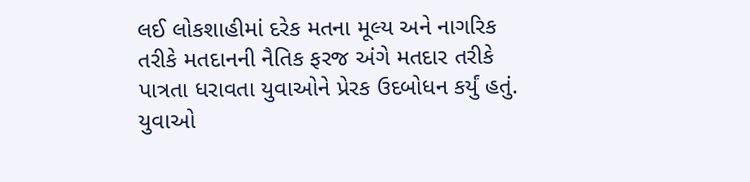લઈ લોકશાહીમાં દરેક મતના મૂલ્ય અને નાગરિક તરીકે મતદાનની નૈતિક ફરજ અંગે મતદાર તરીકે પાત્રતા ધરાવતા યુવાઓને પ્રેરક ઉદબોધન કર્યું હતું. યુવાઓ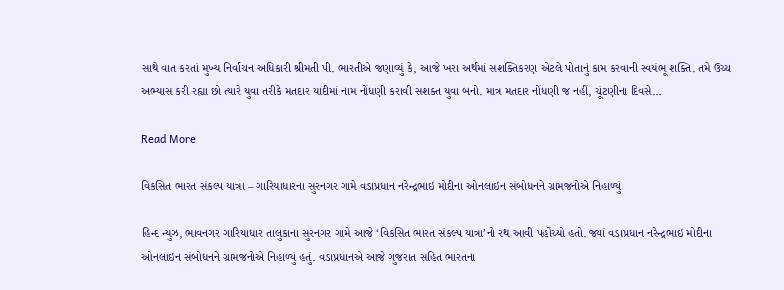સાથે વાત કરતાં મુખ્ય નિર્વાચન અધિકારી શ્રીમતી પી. ભારતીએ જણાવ્યું કે, આજે ખરા અર્થમાં સશક્તિકરણ એટલે પોતાનું કામ કરવાની સ્વયંભૂ શક્તિ. તમે ઉચ્ચ અભ્યાસ કરી રહ્યા છો ત્યારે યુવા તરીકે મતદાર યાદીમાં નામ નોંધણી કરાવી સશક્ત યુવા બનો. માત્ર મતદાર નોંધણી જ નહીં, ચૂંટણીના દિવસે…

Read More

વિકસિત ભારત સંકલ્પ યાત્રા – ગારિયાધારના સુરનગર ગામે વડાપ્રધાન નરેન્દ્રભાઇ મોદીના ઓનલાઇન સંબોધનને ગ્રામજનોએ નિહાળ્યું

હિન્દ ન્યુઝ, ભાવનગર ગારિયાધાર તાલુકાના સુરનગર ગામે આજે ‘વિકસિત ભારત સંકલ્પ યાત્રા’નો રથ આવી પહોંચ્યો હતો. જ્યાં વડાપ્રધાન નરેન્દ્રભાઇ મોદીના ઓનલાઇન સંબોધનને ગ્રામજનોએ નિહાળ્યું હતું. વડાપ્રધાનએ આજે ગુજરાત સહિત ભારતના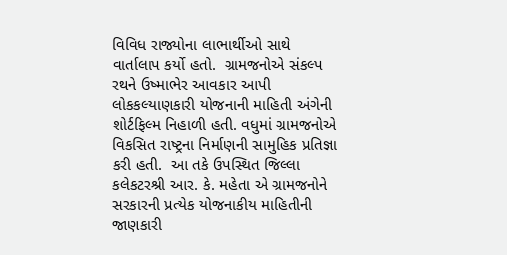વિવિધ રાજ્યોના લાભાર્થીઓ સાથે વાર્તાલાપ કર્યો હતો.  ગ્રામજનોએ સંકલ્પ રથને ઉષ્માભેર આવકાર આપી લોકકલ્યાણકારી યોજનાની માહિતી અંગેની શોર્ટફિલ્મ નિહાળી હતી. વધુમાં ગ્રામજનોએ વિકસિત રાષ્ટ્રના નિર્માણની સામુહિક પ્રતિજ્ઞા કરી હતી.  આ તકે ઉપસ્થિત જિલ્લા કલેકટરશ્રી આર. કે. મહેતા એ ગ્રામજનોને સરકારની પ્રત્યેક યોજનાકીય માહિતીની જાણકારી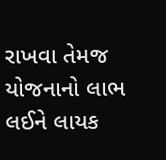રાખવા તેમજ યોજનાનો લાભ લઈને લાયક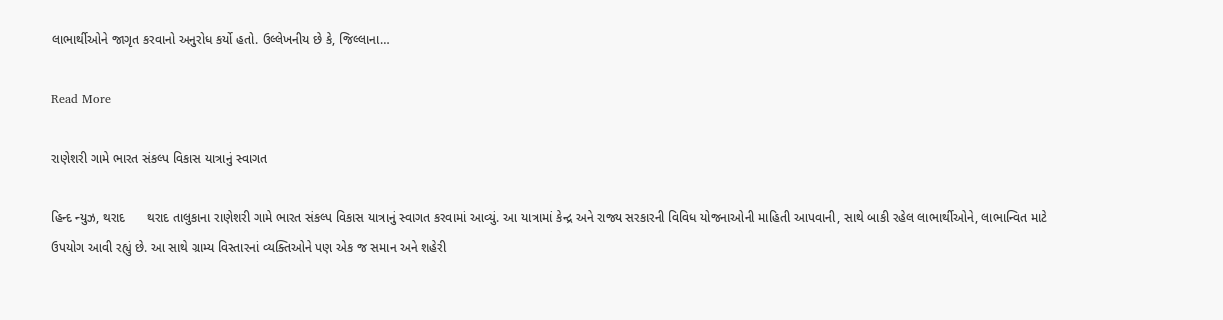લાભાર્થીઓને જાગૃત કરવાનો અનુરોધ કર્યો હતો. ઉલ્લેખનીય છે કે, જિલ્લાના…

Read More

રાણેશરી ગામે ભારત સંકલ્પ વિકાસ યાત્રાનું સ્વાગત

હિન્દ ન્યુઝ, થરાદ      થરાદ તાલુકાના રાણેશરી ગામે ભારત સંકલ્પ વિકાસ યાત્રાનું સ્વાગત કરવામાં આવ્યું. આ યાત્રામાં કેન્દ્ર અને રાજ્ય સરકારની વિવિધ યોજનાઓની માહિતી આપવાની, સાથે બાકી રહેલ લાભાર્થીઓને, લાભાન્વિત માટે ઉપયોગ આવી રહ્યું છે. આ સાથે ગ્રામ્ય વિસ્તારનાં વ્યક્તિઓને પણ એક જ સમાન અને શહેરી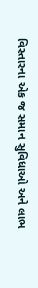વિસ્તારના એક જ સમાન સુવિધાઓ અને લાભ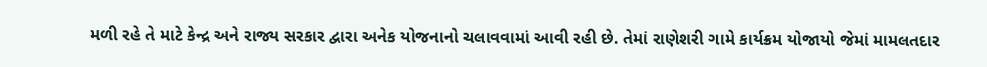મળી રહે તે માટે કેન્દ્ર અને રાજ્ય સરકાર દ્વારા અનેક યોજનાનો ચલાવવામાં આવી રહી છે. તેમાં રાણેશરી ગામે કાર્યક્રમ યોજાયો જેમાં મામલતદાર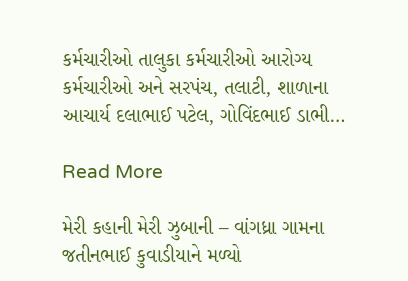કર્મચારીઓ તાલુકા કર્મચારીઓ આરોગ્ય કર્મચારીઓ અને સરપંચ, તલાટી, શાળાના આચાર્ય દલાભાઈ પટેલ, ગોવિંદભાઈ ડાભી…

Read More

મેરી કહાની મેરી ઝુબાની – વાંગધ્રા ગામના જતીનભાઈ કુવાડીયાને મળ્યો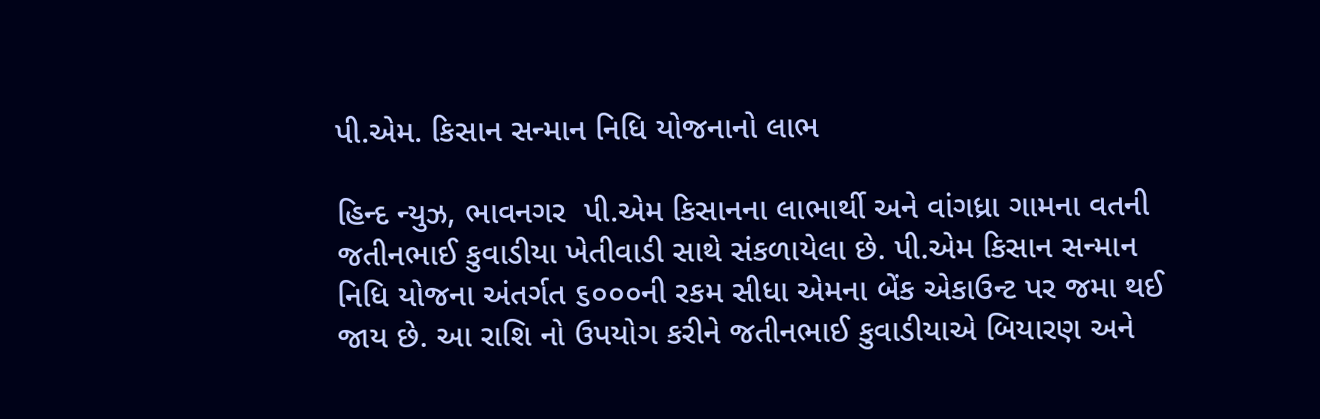પી.એમ. કિસાન સન્માન નિધિ યોજનાનો લાભ

હિન્દ ન્યુઝ, ભાવનગર  પી.એમ કિસાનના લાભાર્થી અને વાંગધ્રા ગામના વતની જતીનભાઈ કુવાડીયા ખેતીવાડી સાથે સંકળાયેલા છે. પી.એમ કિસાન સન્માન નિધિ યોજના અંતર્ગત ૬૦૦૦ની રકમ સીધા એમના બેંક એકાઉન્ટ પર જમા થઈ જાય છે. આ રાશિ નો ઉપયોગ કરીને જતીનભાઈ કુવાડીયાએ બિયારણ અને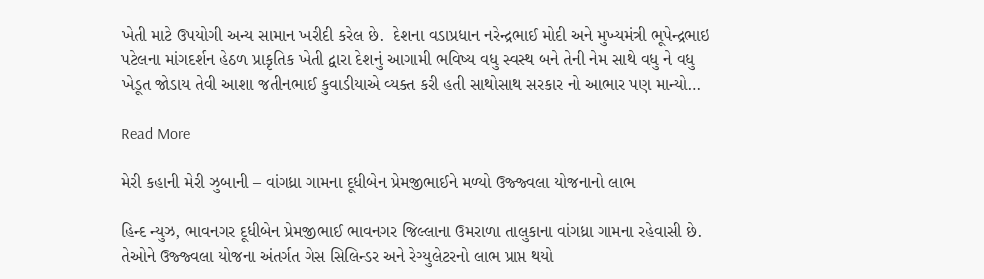ખેતી માટે ઉપયોગી અન્ય સામાન ખરીદી કરેલ છે.  દેશના વડાપ્રધાન નરેન્દ્રભાઈ મોદી અને મુખ્યમંત્રી ભૂપેન્દ્રભાઇ પટેલના માંગદર્શન હેઠળ પ્રાકૃતિક ખેતી દ્વારા દેશનું આગામી ભવિષ્ય વધુ સ્વસ્થ બને તેની નેમ સાથે વધુ ને વધુ ખેડૂત જોડાય તેવી આશા જતીનભાઈ કુવાડીયાએ વ્યક્ત કરી હતી સાથોસાથ સરકાર નો આભાર પણ માન્યો…

Read More

મેરી કહાની મેરી ઝુબાની – વાંગધ્રા ગામના દૂધીબેન પ્રેમજીભાઈને મળ્યો ઉજ્જ્વલા યોજનાનો લાભ

હિન્દ ન્યુઝ, ભાવનગર દૂધીબેન પ્રેમજીભાઈ ભાવનગર જિલ્લાના ઉમરાળા તાલુકાના વાંગધ્રા ગામના રહેવાસી છે. તેઓને ઉજ્જ્વલા યોજના અંતર્ગત ગેસ સિલિન્ડર અને રેગ્યુલેટરનો લાભ પ્રાપ્ત થયો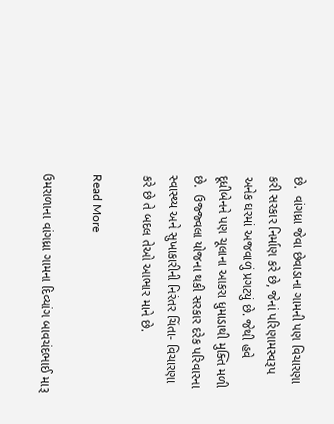છે.  વાંગધ્રા જેવા છેવાડાના ગામની પણ વિચારણા કરી સરકાર નિર્માણ કરે છે, જેનાં પરિણામસ્વરૂપ અનેક ઘરમાં અજવાળું પ્રગટયું છે. જેથી હવે દૂધીબેનને પણ ચૂલાના આકરા ધુમાડાથી મુક્તિ મળી છે.  ઉજ્જ્વલા યોજના થકી સરકાર દરેક પરિવારના સ્વાસ્થ્ય અને સુખાકારીની નિરંતર ચિંતા- વિચારણા કરે છે તે બદલ તેઓ આભાર માને છે.

Read More

ઉમરાળાના વાંગધ્રા ગામના દિવ્યાંગ બાવચંદભાઈ મારૂ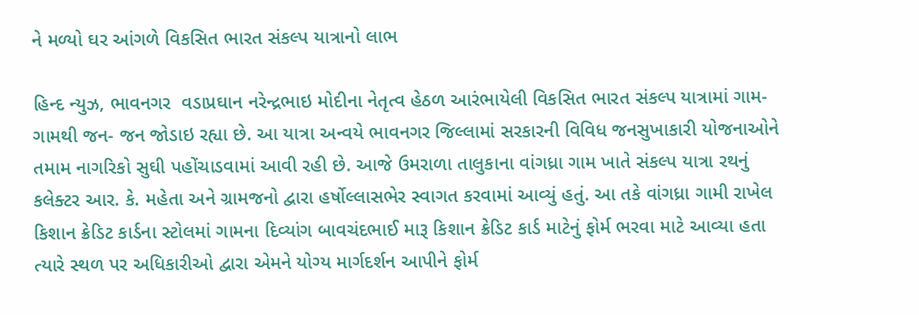ને મળ્યો ઘર આંગળે વિકસિત ભારત સંકલ્પ યાત્રાનો લાભ

હિન્દ ન્યુઝ, ભાવનગર  વડાપ્રઘાન નરેન્દ્રભાઇ મોદીના નેતૃત્વ હેઠળ આરંભાયેલી વિકસિત ભારત સંકલ્પ યાત્રામાં ગામ- ગામથી જન- જન જોડાઇ રહ્યા છે. આ યાત્રા અન્વયે ભાવનગર જિલ્લામાં સરકારની વિવિધ જનસુખાકારી યોજનાઓને તમામ નાગરિકો સુઘી પહોંચાડવામાં આવી રહી છે. આજે ઉમરાળા તાલુકાના વાંગધ્રા ગામ ખાતે સંકલ્પ યાત્રા રથનું કલેક્ટર આર. કે. મહેતા અને ગ્રામજનો દ્વારા હર્ષોલ્લાસભેર સ્વાગત કરવામાં આવ્યું હતું. આ તકે વાંગધ્રા ગામી રાખેલ કિશાન ક્રેડિટ કાર્ડના સ્ટોલમાં ગામના દિવ્યાંગ બાવચંદભાઈ મારૂ કિશાન ક્રેડિટ કાર્ડ માટેનું ફોર્મ ભરવા માટે આવ્યા હતા ત્યારે સ્થળ પર અધિકારીઓ દ્વારા એમને યોગ્ય માર્ગદર્શન આપીને ફોર્મ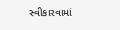સ્વીકારવામાં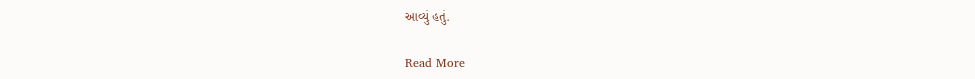આવ્યું હતું.

Read More